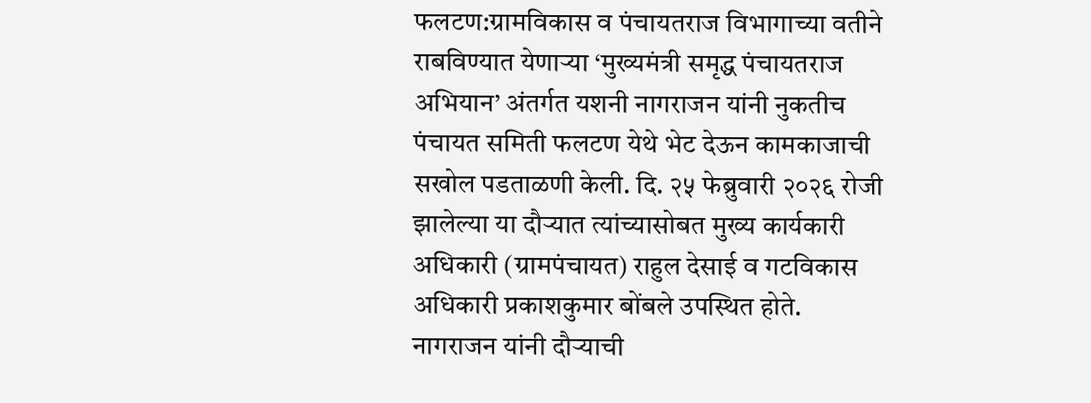फलटण:ग्रामविकास व पंचायतराज विभागाच्या वतीने राबविण्यात येणाऱ्या ‘मुख्यमंत्री समृद्ध पंचायतराज अभियान’ अंतर्गत यशनी नागराजन यांनी नुकतीच पंचायत समिती फलटण येथे भेट देऊन कामकाजाची सखोल पडताळणी केली. दि. २५ फेब्रुवारी २०२६ रोजी झालेल्या या दौऱ्यात त्यांच्यासोबत मुख्य कार्यकारी अधिकारी (ग्रामपंचायत) राहुल देसाई व गटविकास अधिकारी प्रकाशकुमार बोंबले उपस्थित होते.
नागराजन यांनी दौऱ्याची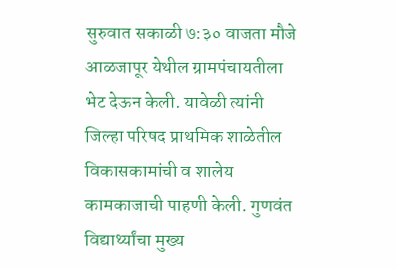सुरुवात सकाळी ७:३० वाजता मौजे आळजापूर येथील ग्रामपंचायतीला भेट देऊन केली. यावेळी त्यांनी जिल्हा परिषद प्राथमिक शाळेतील विकासकामांची व शालेय कामकाजाची पाहणी केली. गुणवंत विद्यार्थ्यांचा मुख्य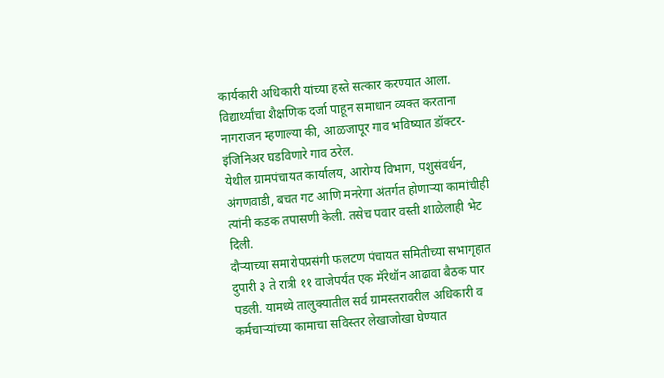कार्यकारी अधिकारी यांच्या हस्ते सत्कार करण्यात आला. विद्यार्थ्यांचा शैक्षणिक दर्जा पाहून समाधान व्यक्त करताना नागराजन म्हणाल्या की, आळजापूर गाव भविष्यात डॉक्टर-इंजिनिअर घडविणारे गाव ठरेल.
येथील ग्रामपंचायत कार्यालय, आरोग्य विभाग, पशुसंवर्धन, अंगणवाडी, बचत गट आणि मनरेगा अंतर्गत होणाऱ्या कामांचीही त्यांनी कडक तपासणी केली. तसेच पवार वस्ती शाळेलाही भेट दिली.
दौऱ्याच्या समारोपप्रसंगी फलटण पंचायत समितीच्या सभागृहात दुपारी ३ ते रात्री ११ वाजेपर्यंत एक मॅरेथॉन आढावा बैठक पार पडली. यामध्ये तालुक्यातील सर्व ग्रामस्तरावरील अधिकारी व कर्मचाऱ्यांच्या कामाचा सविस्तर लेखाजोखा घेण्यात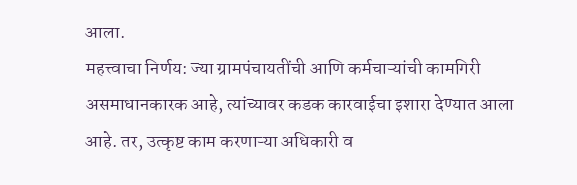आला.
महत्त्वाचा निर्णय: ज्या ग्रामपंचायतींची आणि कर्मचाऱ्यांची कामगिरी असमाधानकारक आहे, त्यांच्यावर कडक कारवाईचा इशारा देण्यात आला आहे. तर, उत्कृष्ट काम करणाऱ्या अधिकारी व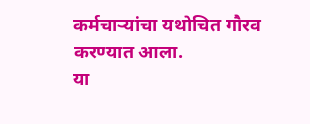कर्मचाऱ्यांचा यथोचित गौरव करण्यात आला.
या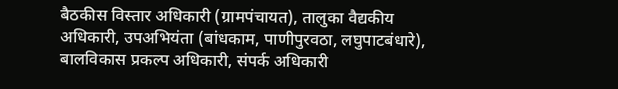बैठकीस विस्तार अधिकारी (ग्रामपंचायत), तालुका वैद्यकीय अधिकारी, उपअभियंता (बांधकाम, पाणीपुरवठा, लघुपाटबंधारे), बालविकास प्रकल्प अधिकारी, संपर्क अधिकारी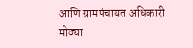आणि ग्रामपंचायत अधिकारी मोठ्या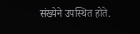संख्येने उपस्थित होते.